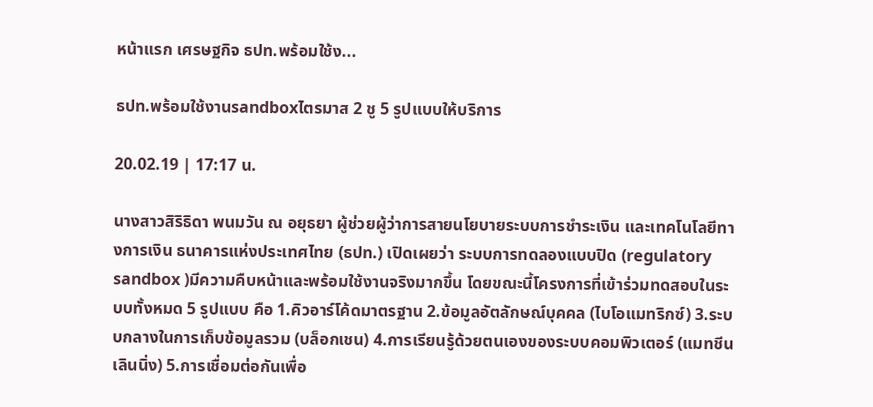หน้าแรก เศรษฐกิจ ธปท.พร้อมใช้ง...

ธปท.พร้อมใช้งานsandboxไตรมาส 2 ชู 5 รูปแบบให้บริการ

20.02.19 | 17:17 น.

นางสาวสิริธิดา พนมวัน ณ อยุธยา ผู้ช่วยผู้ว่าการสายนโยบายระบบการชำระเงิน และเทคโนโลยีทางการเงิน ธนาคารแห่งประเทศไทย (ธปท.) เปิดเผยว่า ระบบการทดลองแบบปิด (regulatory sandbox )มีความคืบหน้าและพร้อมใช้งานจริงมากขึ้น โดยขณะนี้โครงการที่เข้าร่วมทดสอบในระบบทั้งหมด 5 รูปแบบ คือ 1.คิวอาร์โค้ดมาตรฐาน 2.ข้อมูลอัตลักษณ์บุคคล (ไบโอแมทริกซ์) 3.ระบบกลางในการเก็บข้อมูลรวม (บล็อกเชน) 4.การเรียนรู้ด้วยตนเองของระบบคอมพิวเตอร์ (แมทชีน เลินนิ่ง) 5.การเชื่อมต่อกันเพื่อ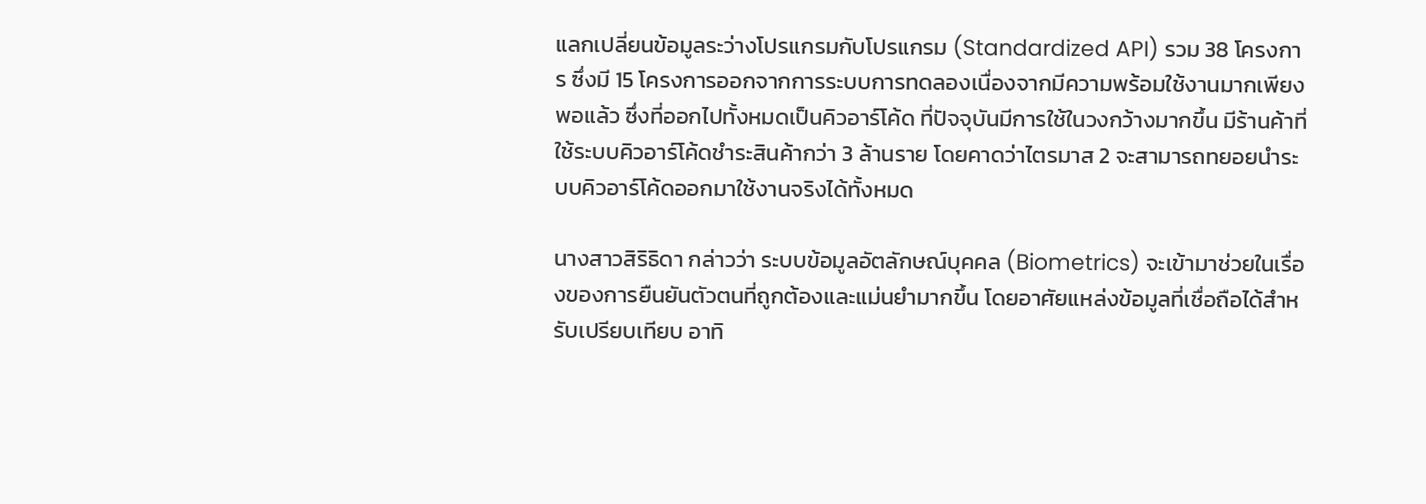แลกเปลี่ยนข้อมูลระว่างโปรแกรมกับโปรแกรม (Standardized API) รวม 38 โครงการ ซึ่งมี 15 โครงการออกจากการระบบการทดลองเนื่องจากมีความพร้อมใช้งานมากเพียงพอแล้ว ซึ่งที่ออกไปทั้งหมดเป็นคิวอาร์โค้ด ที่ปัจจุบันมีการใช้ในวงกว้างมากขึ้น มีร้านค้าที่ใช้ระบบคิวอาร์โค้ดชำระสินค้ากว่า 3 ล้านราย โดยคาดว่าไตรมาส 2 จะสามารถทยอยนำระบบคิวอาร์โค้ดออกมาใช้งานจริงได้ทั้งหมด

นางสาวสิริธิดา กล่าวว่า ระบบข้อมูลอัตลักษณ์บุคคล (Biometrics) จะเข้ามาช่วยในเรื่องของการยืนยันตัวตนที่ถูกต้องและแม่นยำมากขึ้น โดยอาศัยแหล่งข้อมูลที่เชื่อถือได้สำหรับเปรียบเทียบ อาทิ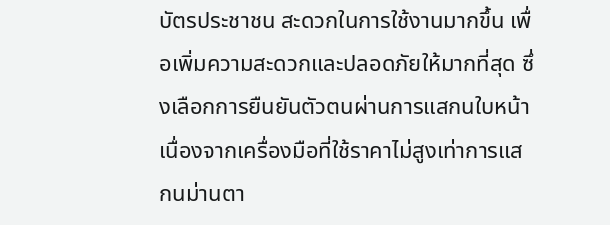บัตรประชาชน สะดวกในการใช้งานมากขึ้น เพื่อเพิ่มความสะดวกและปลอดภัยให้มากที่สุด ซึ่งเลือกการยืนยันตัวตนผ่านการแสกนใบหน้า เนื่องจากเครื่องมือที่ใช้ราคาไม่สูงเท่าการแสกนม่านตา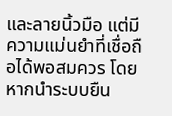และลายนิ้วมือ แต่มีความแม่นยำที่เชื่อถือได้พอสมควร โดยหากนำระบบยืน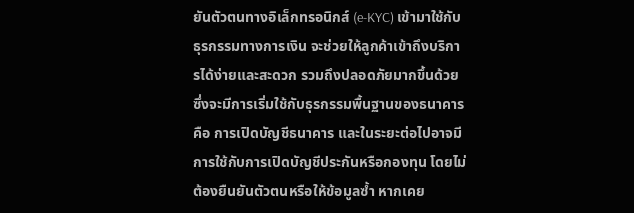ยันตัวตนทางอิเล็กทรอนิกส์ (e-KYC) เข้ามาใช้กับธุรกรรมทางการเงิน จะช่วยให้ลูกค้าเข้าถึงบริการได้ง่ายและสะดวก รวมถึงปลอดภัยมากขึ้นด้วย ซึ่งจะมีการเริ่มใช้กับธุรกรรมพื้นฐานของธนาคาร คือ การเปิดบัญชีธนาคาร และในระยะต่อไปอาจมีการใช้กับการเปิดบัญชีประกันหรือกองทุน โดยไม่ต้องยืนยันตัวตนหรือให้ข้อมูลซ้ำ หากเคย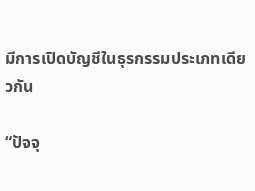มีการเปิดบัญชีในธุรกรรมประเภทเดียวกัน

“ปัจจุ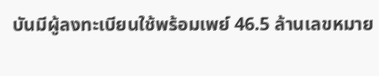บันมีผู้ลงทะเบียนใช้พร้อมเพย์ 46.5 ล้านเลขหมาย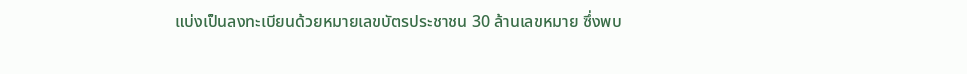แบ่งเป็นลงทะเบียนด้วยหมายเลขบัตรประชาชน 30 ล้านเลขหมาย ซึ่งพบ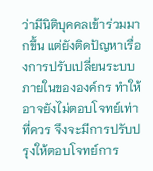ว่ามีนิติบุคคลเข้าร่วมมากขึ้น แต่ยังติดปัญหาเรื่องการปรับเปลี่ยนระบบภายในขององค์กร ทำให้อาจยังไม่ตอบโจทย์เท่าที่ควร จึงจะมีการปรับปรุงให้ตอบโจทย์การ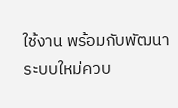ใช้งาน พร้อมกับพัฒนาระบบใหม่ควบ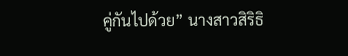คู่กันไปด้วย” นางสาวสิริธิ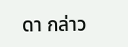ดา กล่าว